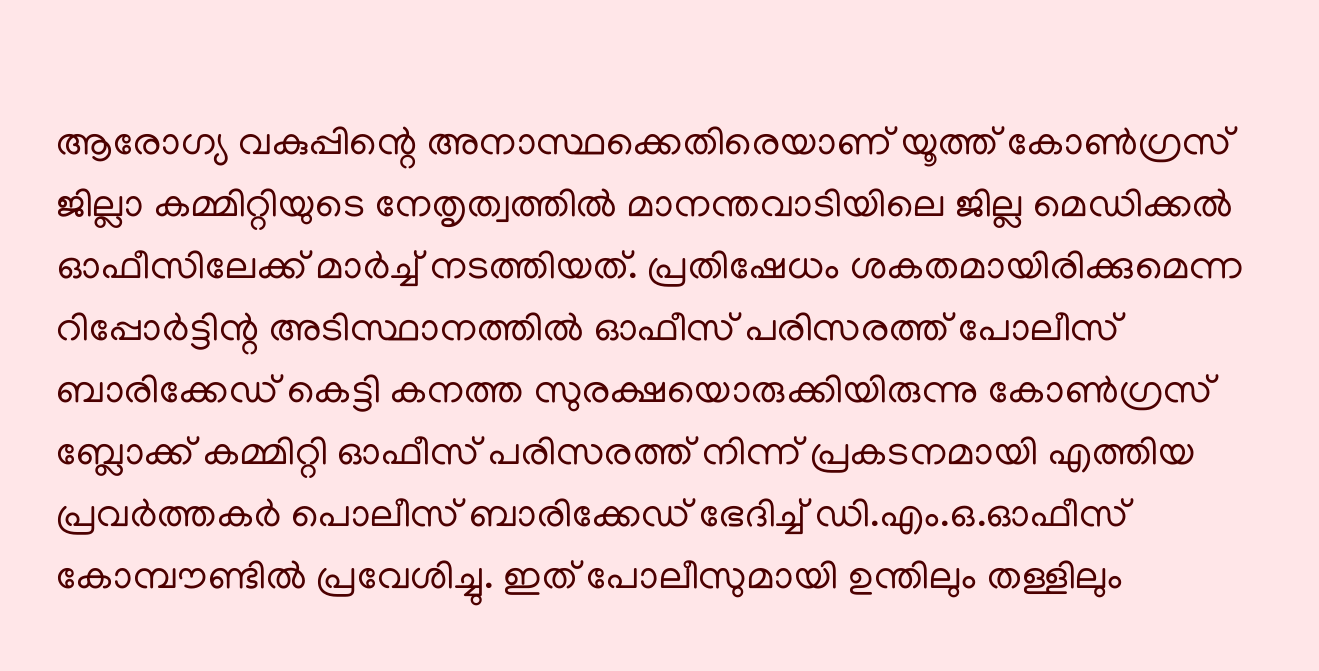ആരോഗ്യ വകുപ്പിന്റെ അനാസ്ഥക്കെതിരെയാണ് യൂത്ത് കോണ്‍ഗ്രസ് ജില്ലാ കമ്മിറ്റിയുടെ നേതൃത്വത്തില്‍ മാനന്തവാടിയിലെ ജില്ല മെഡിക്കല്‍ ഓഫീസിലേക്ക് മാര്‍ച്ച് നടത്തിയത്. പ്രതിഷേധം ശകതമായിരിക്കുമെന്ന റിപ്പോര്‍ട്ടിന്റ അടിസ്ഥാനത്തില്‍ ഓഫീസ് പരിസരത്ത് പോലീസ് ബാരിക്കേഡ് കെട്ടി കനത്ത സുരക്ഷയൊരുക്കിയിരുന്നു കോണ്‍ഗ്രസ് ബ്ലോക്ക് കമ്മിറ്റി ഓഫീസ് പരിസരത്ത് നിന്ന് പ്രകടനമായി എത്തിയ പ്രവര്‍ത്തകര്‍ പൊലീസ് ബാരിക്കേഡ് ഭേദിച്ച് ഡി.എം.ഒ.ഓഫീസ് കോമ്പൗണ്ടില്‍ പ്രവേശിച്ചു. ഇത് പോലീസുമായി ഉന്തിലും തള്ളിലും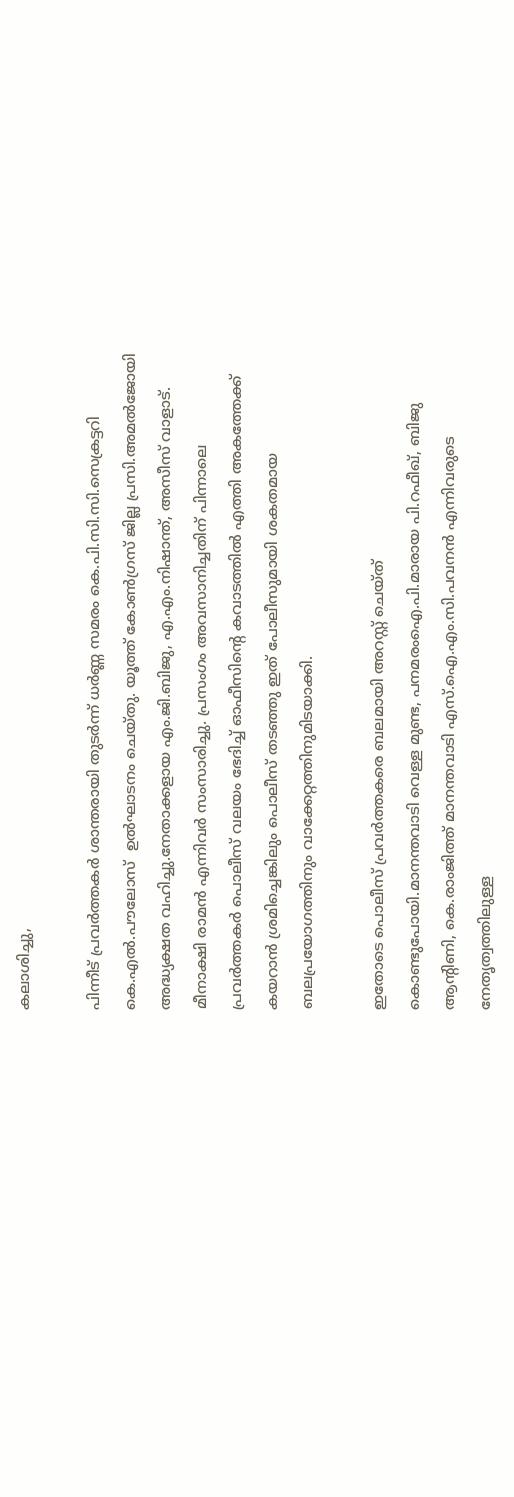കലാശിച്ചു,

പിന്നീട് പ്രവര്‍ത്തകര്‍ ശാന്തരായി തുടര്‍ന്ന് ധര്‍ണ്ണ സമരം കെ.പി.സി.സി.സെക്രട്ടറി കെ.എല്‍.പൗലോസ്  ഉല്‍ഘാടനം ചെയ്തു. യൂത്ത് കോണ്‍ഗ്രസ് ജില്ല പ്രസി.അമല്‍ജോയി അദ്ധ്യക്ഷത വഹിച്ചു.നേതാക്കളായ എം.ജി.ബിജു, എ.എം.നിഷാന്ത്, അസീസ് വാളാട്. മീനാക്ഷി രാമന്‍ എന്നിവര്‍ സംസാരിച്ചു. പ്രസംഗം അവസാനിച്ചതിന് പിന്നാലെ പ്രവര്‍ത്തകര്‍ പൊലീസ് വലയം ഭേദിച്ച് ഓഫീസിന്റെ കവാടത്തില്‍ എത്തി അകത്തേക്ക് കയറാന്‍ ശ്രമിച്ചെങ്കിലും പൊലീസ് തടഞ്ഞു ഇത് പോലീസുമായി ശകതമായ ബലപ്രയോഗത്തിനും വാക്കേറ്റത്തിനുമിടയാക്കി.

ഇതോടെ പൊലീസ് പ്രവര്‍ത്തകരെ ബലമായി അറസ്റ്റ് ചെയ്ത്  കൊണ്ടുപോയി.മാനന്തവാടി വെള്ള മുണ്ട, പനമരംഐ.പി.മാരായ പി.റഫീഖ്, ബിജു ആന്റിണി, കെ.രാംജിത്ത് മാനന്തവാടി എസ്.ഐ.എം.സി.പവനന്‍ എന്നിവരുടെ നേതൃത്വത്തിലുള്ള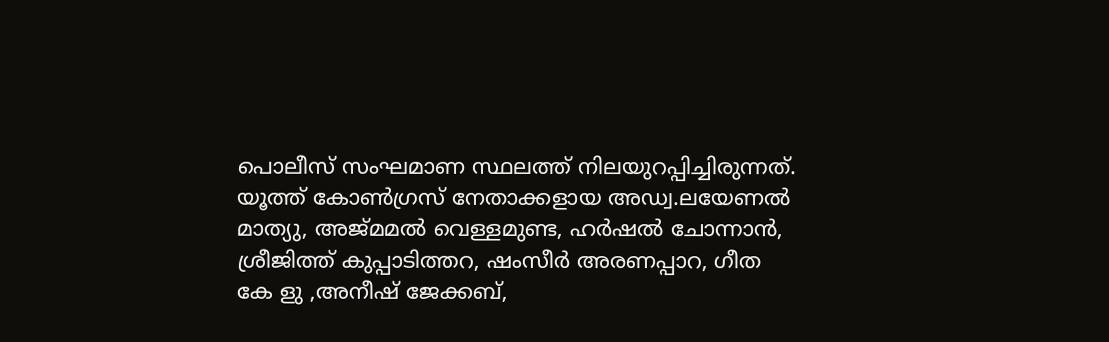പൊലീസ് സംഘമാണ സ്ഥലത്ത് നിലയുറപ്പിച്ചിരുന്നത്. യൂത്ത് കോണ്‍ഗ്രസ് നേതാക്കളായ അഡ്വ.ലയേണല്‍ മാത്യു, അജ്മമല്‍ വെള്ളമുണ്ട, ഹര്‍ഷല്‍ ചോന്നാന്‍, ശ്രീജിത്ത് കുപ്പാടിത്തറ, ഷംസീര്‍ അരണപ്പാറ, ഗീത കേ ളു ,അനീഷ് ജേക്കബ്,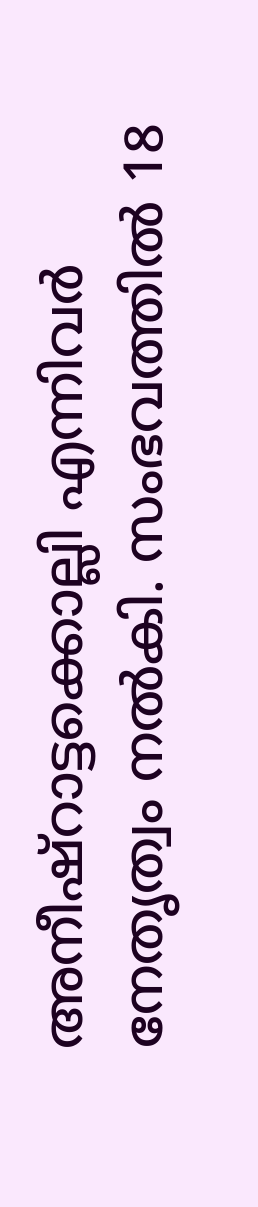അനീഷ്‌റാട്ടക്കൊല്ലി എന്നിവര്‍ നേതൃത്വം നല്‍കി. സംഭവത്തില്‍ 18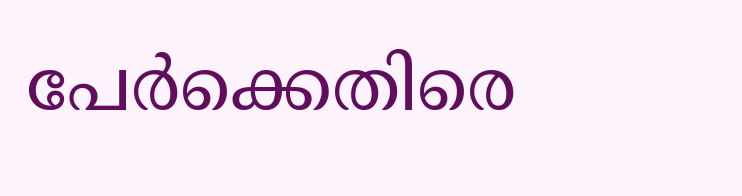പേര്‍ക്കെതിരെ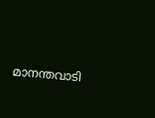മാനന്തവാടി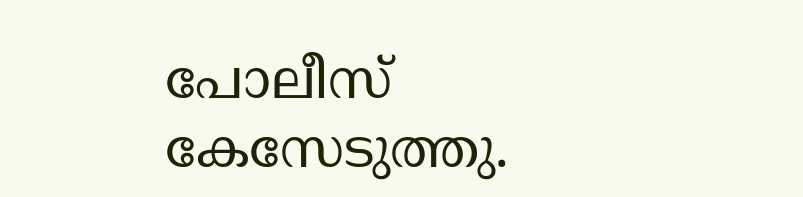പോലീസ് കേസേടുത്തു.